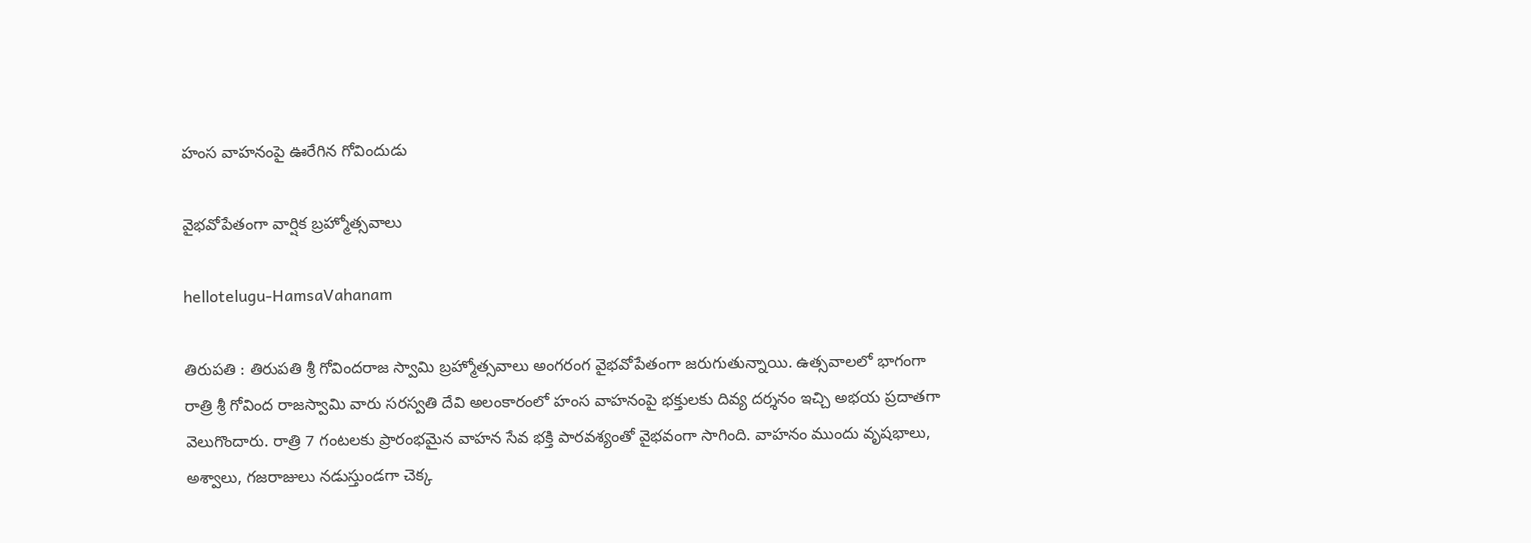హంస వాహ‌నంపై ఊరేగిన గోవిందుడు

వైభ‌వోపేతంగా వార్షిక బ్ర‌హ్మోత్స‌వాలు

hellotelugu-HamsaVahanam

తిరుప‌తి : తిరుపతి శ్రీ గోవిందరాజ స్వామి బ్రహ్మోత్సవాలు అంగ‌రంగ వైభ‌వోపేతంగా జ‌రుగుతున్నాయి. ఉత్స‌వాల‌లో భాగంగా రాత్రి శ్రీ గోవింద రాజస్వామి వారు సరస్వతి దేవి అలంకారంలో హంస వాహనంపై భక్తులకు దివ్య దర్శనం ఇచ్చి అభయ ప్రదాతగా వెలుగొందారు. రాత్రి 7 గంటలకు ప్రారంభమైన వాహన సేవ భక్తి పారవశ్యంతో వైభవంగా సాగింది. వాహనం ముందు వృషభాలు, అశ్వాలు, గజరాజులు నడుస్తుండ‌గా చెక్క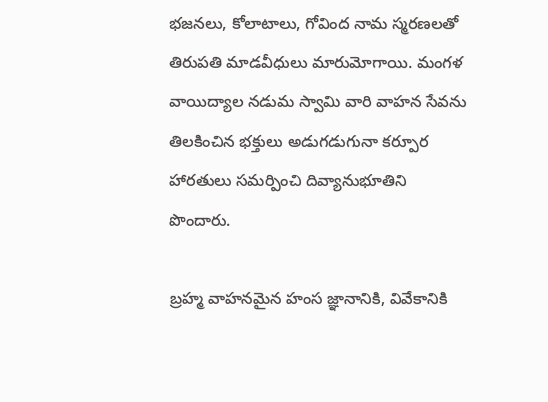భజనలు, కోలాటాలు, గోవింద నామ స్మరణలతో తిరుపతి మాడవీధులు మారుమోగాయి. మంగళ వాయిద్యాల నడుమ స్వామి వారి వాహన సేవను తిలకించిన భక్తులు అడుగడుగునా కర్పూర హారతులు సమర్పించి దివ్యానుభూతిని పొందారు.

బ్రహ్మ వాహనమైన హంస జ్ఞానానికి, వివేకానికి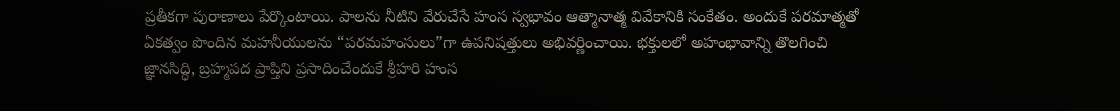ప్రతీకగా పురాణాలు పేర్కొంటాయి. పాలను నీటిని వేరుచేసే హంస స్వభావం ఆత్మానాత్మ వివేకానికి సంకేతం. అందుకే పరమాత్మతో ఏకత్వం పొందిన మహనీయులను “పరమహంసులు”గా ఉపనిషత్తులు అభివర్ణించాయి. భక్తులలో అహంభావాన్ని తొలగించి జ్ఞానసిద్ధి, బ్రహ్మపద ప్రాప్తిని ప్రసాదించేందుకే శ్రీహరి హంస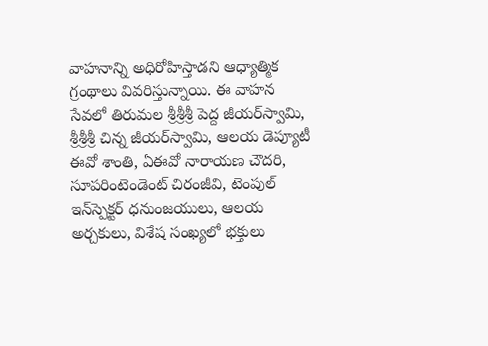వాహనాన్ని అధిరోహిస్తాడని ఆధ్యాత్మిక గ్రంథాలు వివరిస్తున్నాయి. ఈ వాహన సేవలో తిరుమల శ్రీశ్రీశ్రీ పెద్ద జీయర్‌స్వామి, శ్రీశ్రీశ్రీ చిన్న జీయర్‌స్వామి, ఆలయ డెప్యూటీ ఈవో శాంతి, ఏఈవో నారాయణ చౌదరి, సూపరింటెండెంట్ చిరంజీవి, టెంపుల్ ఇన్‌స్పెక్టర్ ధనుంజయులు, ఆలయ అర్చకులు, విశేష సంఖ్యలో భక్తులు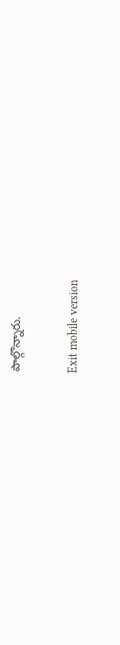పాల్గొన్నారు.

Exit mobile version